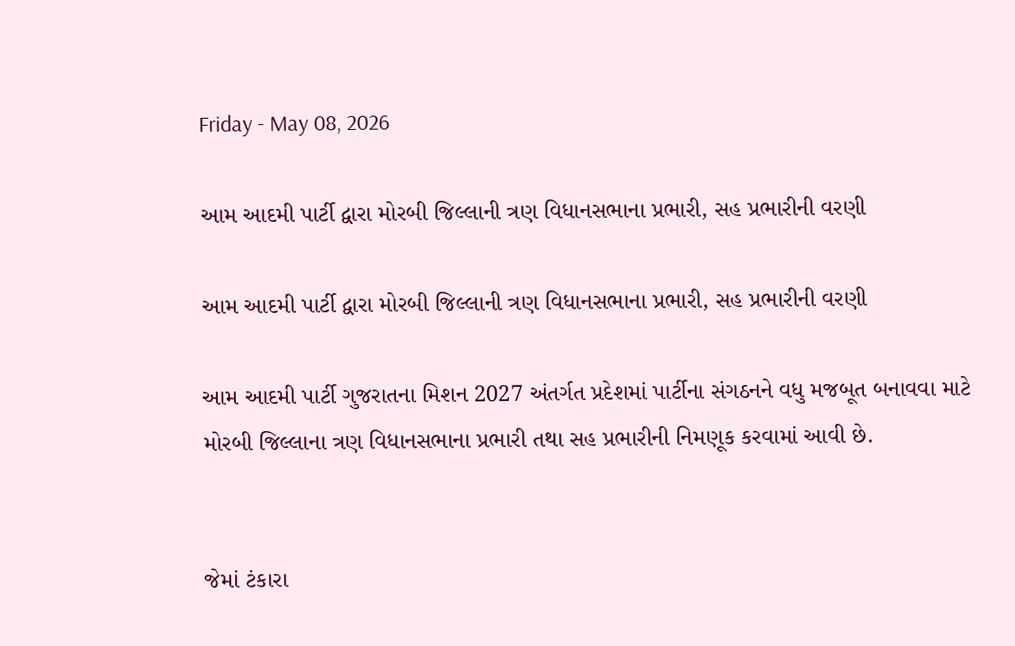Friday - May 08, 2026

આમ આદમી પાર્ટી દ્વારા મોરબી જિલ્લાની ત્રણ વિધાનસભાના પ્રભારી, સહ પ્રભારીની વરણી

આમ આદમી પાર્ટી દ્વારા મોરબી જિલ્લાની ત્રણ વિધાનસભાના પ્રભારી, સહ પ્રભારીની વરણી

આમ આદમી પાર્ટી ગુજરાતના મિશન 2027 અંતર્ગત પ્રદેશમાં પાર્ટીના સંગઠનને વધુ મજબૂત બનાવવા માટે મોરબી જિલ્લાના ત્રણ વિધાનસભાના પ્રભારી તથા સહ પ્રભારીની નિમણૂક કરવામાં આવી છે.


જેમાં ટંકારા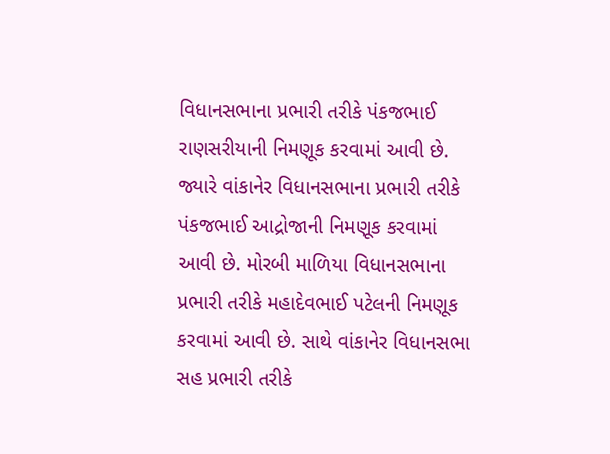વિધાનસભાના પ્રભારી તરીકે પંકજભાઈ રાણસરીયાની નિમણૂક કરવામાં આવી છે. જ્યારે વાંકાનેર વિધાનસભાના પ્રભારી તરીકે પંકજભાઈ આદ્રોજાની નિમણૂક કરવામાં આવી છે. મોરબી માળિયા વિધાનસભાના પ્રભારી તરીકે મહાદેવભાઈ પટેલની નિમણૂક કરવામાં આવી છે. સાથે વાંકાનેર વિધાનસભા સહ પ્રભારી તરીકે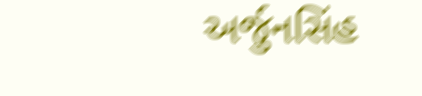અર્જુનસિંહ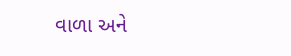વાળા અને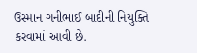ઉસ્માન ગનીભાઈ બાદીની નિયુક્તિ કરવામાં આવી છે.